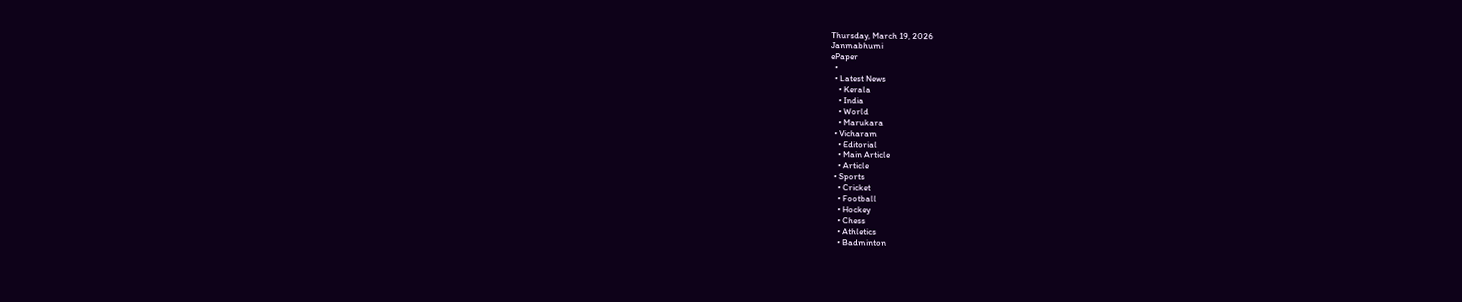Thursday, March 19, 2026
Janmabhumi
ePaper
  •
  • Latest News
    • Kerala
    • India
    • World
    • Marukara
  • Vicharam
    • Editorial
    • Main Article
    • Article
  • Sports
    • Cricket
    • Football
    • Hockey
    • Chess
    • Athletics
    • Badminton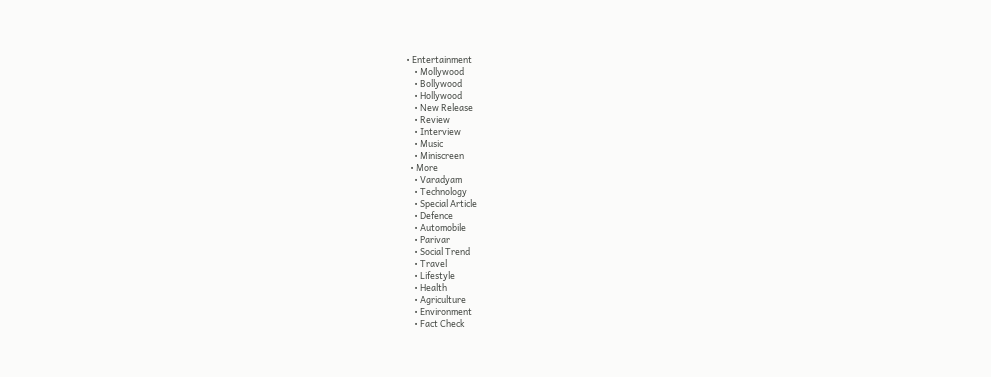• Entertainment
    • Mollywood
    • Bollywood
    • Hollywood
    • New Release
    • Review
    • Interview
    • Music
    • Miniscreen
  • More
    • Varadyam
    • Technology
    • Special Article
    • Defence
    • Automobile
    • Parivar
    • Social Trend
    • Travel
    • Lifestyle
    • Health
    • Agriculture
    • Environment
    • Fact Check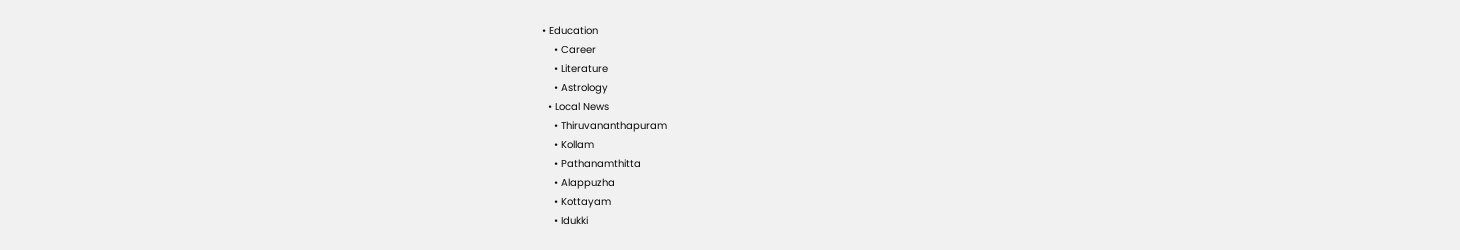• Education
    • Career
    • Literature
    • Astrology
  • Local News
    • Thiruvananthapuram
    • Kollam
    • Pathanamthitta
    • Alappuzha
    • Kottayam
    • Idukki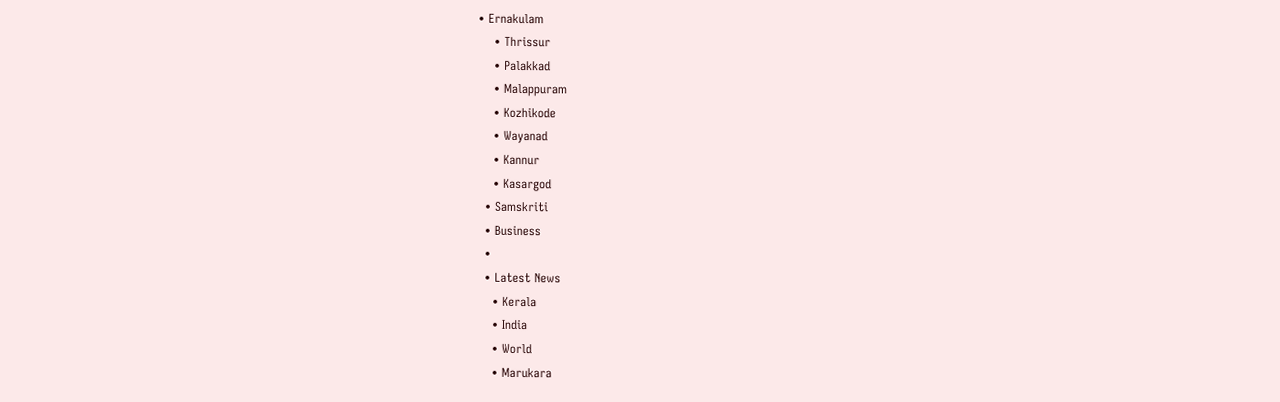• Ernakulam
    • Thrissur
    • Palakkad
    • Malappuram
    • Kozhikode
    • Wayanad
    • Kannur
    • Kasargod
  • Samskriti
  • Business
  •
  • Latest News
    • Kerala
    • India
    • World
    • Marukara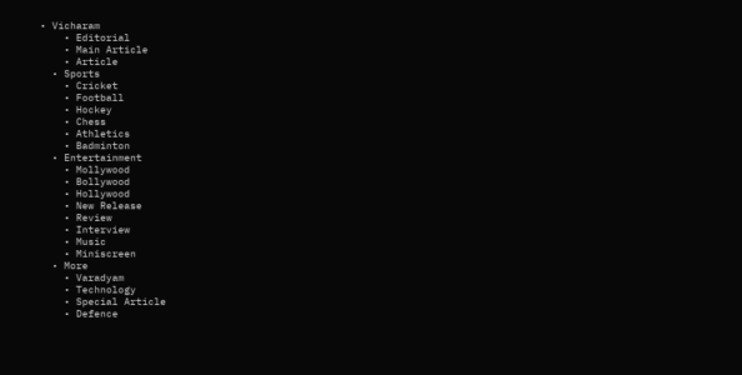• Vicharam
    • Editorial
    • Main Article
    • Article
  • Sports
    • Cricket
    • Football
    • Hockey
    • Chess
    • Athletics
    • Badminton
  • Entertainment
    • Mollywood
    • Bollywood
    • Hollywood
    • New Release
    • Review
    • Interview
    • Music
    • Miniscreen
  • More
    • Varadyam
    • Technology
    • Special Article
    • Defence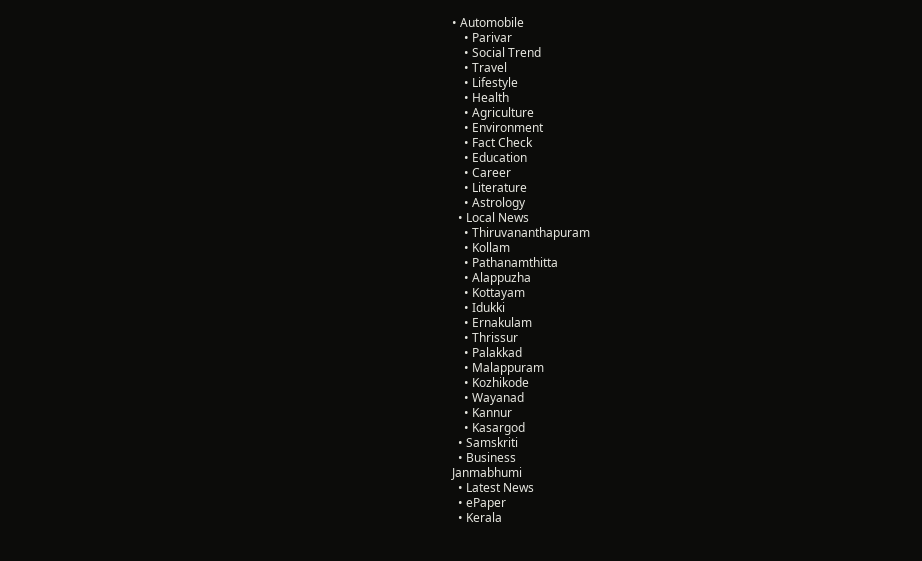• Automobile
    • Parivar
    • Social Trend
    • Travel
    • Lifestyle
    • Health
    • Agriculture
    • Environment
    • Fact Check
    • Education
    • Career
    • Literature
    • Astrology
  • Local News
    • Thiruvananthapuram
    • Kollam
    • Pathanamthitta
    • Alappuzha
    • Kottayam
    • Idukki
    • Ernakulam
    • Thrissur
    • Palakkad
    • Malappuram
    • Kozhikode
    • Wayanad
    • Kannur
    • Kasargod
  • Samskriti
  • Business
Janmabhumi
  • Latest News
  • ePaper
  • Kerala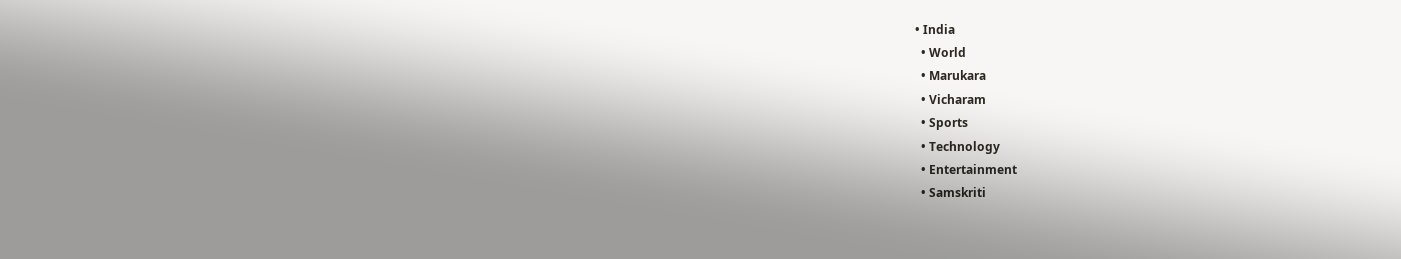• India
  • World
  • Marukara
  • Vicharam
  • Sports
  • Technology
  • Entertainment
  • Samskriti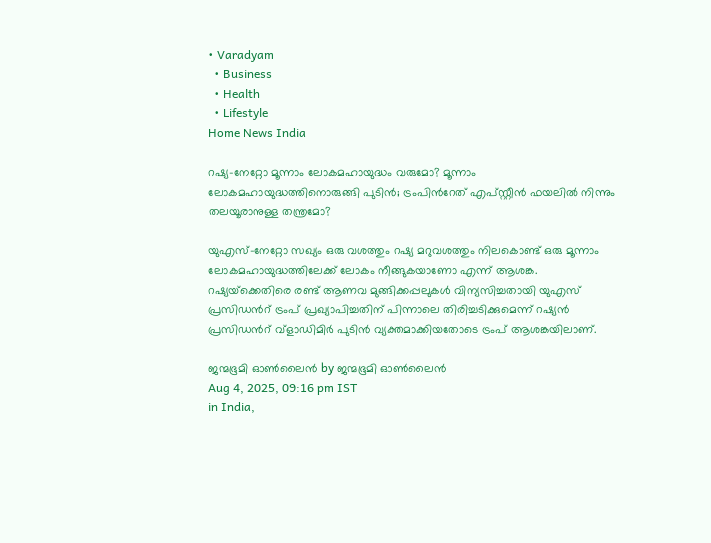• Varadyam
  • Business
  • Health
  • Lifestyle
Home News India

റഷ്യ-നേറ്റോ മൂന്നാം ലോകമഹായുദ്ധം വരുമോ? മൂന്നാം ലോകമഹായുദ്ധത്തിനൊരുങ്ങി പുടിന്‍; ട്രംപിന്‍റേത് എപ്സ്റ്റീന്‍ ഫയലില്‍ നിന്നും തലയൂരാനുള്ള തന്ത്രമോ?

യുഎസ്-നേറ്റോ സഖ്യം ഒരു വശത്തും റഷ്യ മറുവശത്തും നിലകൊണ്ട് ഒരു മൂന്നാം ലോകമഹായുദ്ധത്തിലേക്ക് ലോകം നീങ്ങുകയാണോ എന്ന് ആശങ്ക. റഷ്യയ്‌ക്കെതിരെ രണ്ട് ആണവ മുങ്ങിക്കപ്പലുകള്‍ വിന്യസിച്ചതായി യുഎസ് പ്രസിഡന്‍റ് ട്രംപ് പ്രഖ്യാപിച്ചതിന് പിന്നാലെ തിരിച്ചടിക്കുമെന്ന് റഷ്യന്‍ പ്രസിഡന്‍റ് വ്ളാഡിമിര്‍ പുടിന്‍ വ്യക്തമാക്കിയതോടെ ട്രംപ് ആശങ്കയിലാണ്.

ജന്മഭൂമി ഓണ്‍ലൈന്‍ by ജന്മഭൂമി ഓണ്‍ലൈന്‍
Aug 4, 2025, 09:16 pm IST
in India,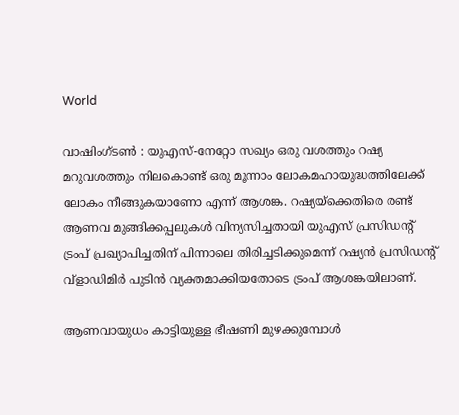World

വാഷിംഗ്ടണ്‍ : യുഎസ്-നേറ്റോ സഖ്യം ഒരു വശത്തും റഷ്യ മറുവശത്തും നിലകൊണ്ട് ഒരു മൂന്നാം ലോകമഹായുദ്ധത്തിലേക്ക് ലോകം നീങ്ങുകയാണോ എന്ന് ആശങ്ക. റഷ്യയ്‌ക്കെതിരെ രണ്ട് ആണവ മുങ്ങിക്കപ്പലുകള്‍ വിന്യസിച്ചതായി യുഎസ് പ്രസിഡന്‍റ് ട്രംപ് പ്രഖ്യാപിച്ചതിന് പിന്നാലെ തിരിച്ചടിക്കുമെന്ന് റഷ്യന്‍ പ്രസിഡന്‍റ് വ്ളാഡിമിര്‍ പുടിന്‍ വ്യക്തമാക്കിയതോടെ ട്രംപ് ആശങ്കയിലാണ്.

ആണവായുധം കാട്ടിയുള്ള ഭീഷണി മുഴക്കുമ്പോള്‍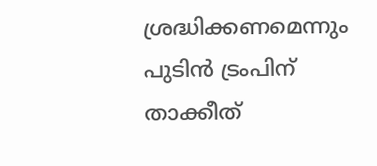ശ്രദ്ധിക്കണമെന്നും പുടിന്‍ ട്രംപിന് താക്കീത്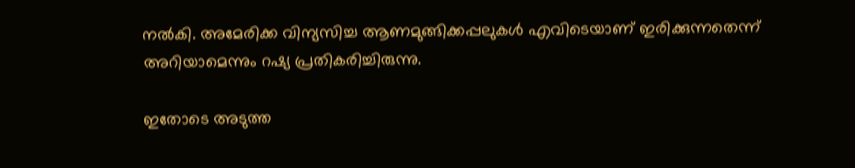നല്‍കി. അമേരിക്ക വിന്യസിച്ച ആണമുങ്ങിക്കപ്പലുകള്‍ എവിടെയാണ് ഇരിക്കുന്നതെന്ന് അറിയാമെന്നും റഷ്യ പ്രതികരിച്ചിരുന്നു.

ഇതോടെ അടുത്ത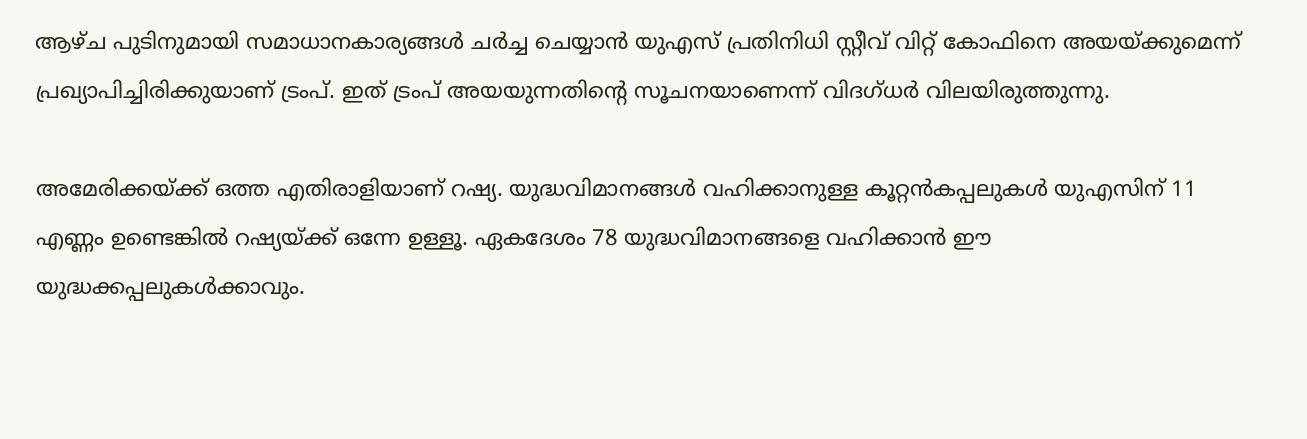ആഴ്ച പുടിനുമായി സമാധാനകാര്യങ്ങള്‍ ചര്‍ച്ച ചെയ്യാന്‍ യുഎസ് പ്രതിനിധി സ്റ്റീവ് വിറ്റ് കോഫിനെ അയയ്‌ക്കുമെന്ന് പ്രഖ്യാപിച്ചിരിക്കുയാണ് ട്രംപ്. ഇത് ട്രംപ് അയയുന്നതിന്റെ സൂചനയാണെന്ന് വിദഗ്ധര്‍ വിലയിരുത്തുന്നു.

അമേരിക്കയ്‌ക്ക് ഒത്ത എതിരാളിയാണ് റഷ്യ. യുദ്ധവിമാനങ്ങള്‍ വഹിക്കാനുള്ള കൂറ്റന്‍കപ്പലുകള്‍ യുഎസിന് 11 എണ്ണം ഉണ്ടെങ്കില്‍ റഷ്യയ്‌ക്ക് ഒന്നേ ഉള്ളൂ. ഏകദേശം 78 യുദ്ധവിമാനങ്ങളെ വഹിക്കാന്‍ ഈ യുദ്ധക്കപ്പലുകള്‍ക്കാവും.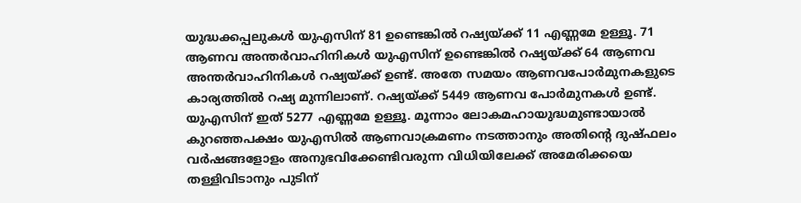യുദ്ധക്കപ്പലുകള്‍ യുഎസിന് 81 ഉണ്ടെങ്കില്‍ റഷ്യയ്‌ക്ക് 11 എണ്ണമേ ഉള്ളൂ. 71 ആണവ അന്തര്‍വാഹിനികള്‍ യുഎസിന് ഉണ്ടെങ്കില്‍ റഷ്യയ്‌ക്ക് 64 ആണവ അന്തര്‍വാഹിനികള്‍ റഷ്യയ്‌ക്ക് ഉണ്ട്. അതേ സമയം ആണവപോര്‍മുനകളുടെ കാര്യത്തില്‍ റഷ്യ മുന്നിലാണ്. റഷ്യയ്‌ക്ക് 5449 ആണവ പോര്‍മുനകള്‍ ഉണ്ട്. യുഎസിന് ഇത് 5277 എണ്ണമേ ഉള്ളൂ. മൂന്നാം ലോകമഹായുദ്ധമുണ്ടായാല്‍ കുറഞ്ഞപക്ഷം യുഎസില്‍ ആണവാക്രമണം നടത്താനും അതിന്റെ ദുഷ്ഫലം വര്‍ഷങ്ങളോളം അനുഭവിക്കേണ്ടിവരുന്ന വിധിയിലേക്ക് അമേരിക്കയെ തള്ളിവിടാനും പുടിന്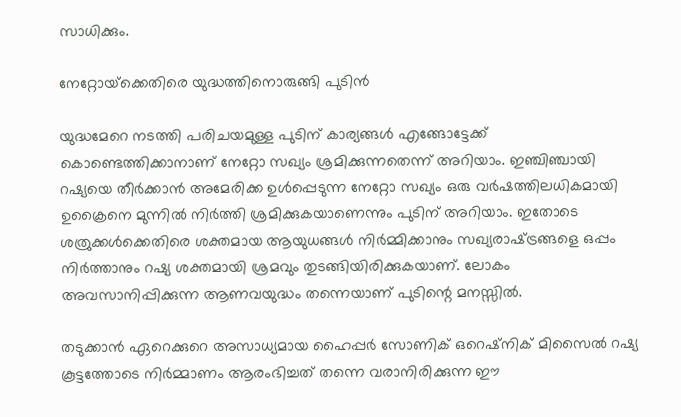സാധിക്കും.

നേറ്റോയ്‌ക്കെതിരെ യുദ്ധത്തിനൊരുങ്ങി പുടിന്‍

യുദ്ധമേറെ നടത്തി പരിചയമുള്ള പുടിന് കാര്യങ്ങള്‍ എങ്ങോട്ടേക്ക് കൊണ്ടെത്തിക്കാനാണ് നേറ്റോ സഖ്യം ശ്രമിക്കുന്നതെന്ന് അറിയാം. ഇഞ്ചിഞ്ചായി റഷ്യയെ തീര്‍ക്കാന്‍ അമേരിക്ക ഉള്‍പ്പെടുന്ന നേറ്റോ സഖ്യം ഒരു വര്‍ഷത്തിലധികമായി ഉക്രൈനെ മുന്നില്‍ നിര്‍ത്തി ശ്രമിക്കുകയാണെന്നും പുടിന് അറിയാം. ഇതോടെ ശത്രുക്കള്‍ക്കെതിരെ ശക്തമായ ആയുധങ്ങള്‍ നിര്‍മ്മിക്കാനും സഖ്യരാഷ്‌ട്രങ്ങളെ ഒപ്പം നിര്‍ത്താനും റഷ്യ ശക്തമായി ശ്രമവും തുടങ്ങിയിരിക്കുകയാണ്. ലോകം അവസാനിപ്പിക്കുന്ന ആണവയുദ്ധം തന്നെയാണ് പുടിന്റെ മനസ്സില്‍.

തടുക്കാന്‍ ഏറെക്കുറെ അസാധ്യമായ ഹൈപ്പര്‍ സോണിക് ഒറെഷ്നിക് മിസൈല്‍ റഷ്യ കൂട്ടത്തോടെ നിര്‍മ്മാണം ആരംഭിച്ചത് തന്നെ വരാനിരിക്കുന്ന ഈ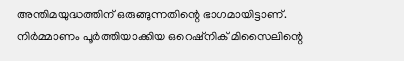അന്തിമയുദ്ധത്തിന് ഒരുങ്ങുന്നതിന്റെ ഭാഗമായിട്ടാണ്. നിര്‍മ്മാണം പൂര്‍ത്തിയാക്കിയ ഒറെഷ്നിക് മിസൈലിന്റെ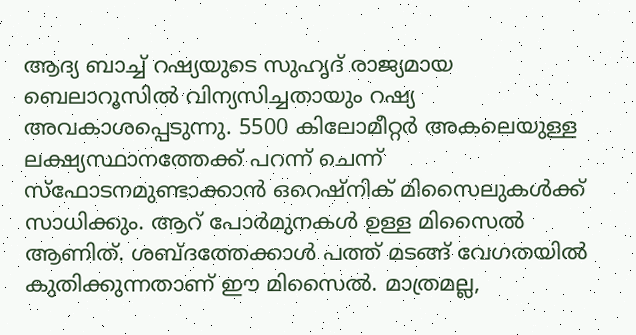ആദ്യ ബാച്ച് റഷ്യയുടെ സുഹൃദ് രാജ്യമായ ബെലാറൂസില്‍ വിന്യസിച്ചതായും റഷ്യ അവകാശപ്പെടുന്നു. 5500 കിലോമീറ്റര്‍ അകലെയുള്ള ലക്ഷ്യസ്ഥാനത്തേക്ക് പറന്ന് ചെന്ന് സ്ഫോടനമുണ്ടാക്കാന്‍ ഒറെഷ്നിക് മിസൈലുകള്‍ക്ക് സാധിക്കും. ആറ് പോര്‍മുനകള്‍ ഉള്ള മിസൈല്‍ ആണിത്. ശബ്ദത്തേക്കാള്‍ പത്ത് മടങ്ങ് വേഗതയില്‍ കുതിക്കുന്നതാണ് ഈ മിസൈല്‍. മാത്രമല്ല,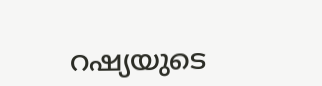റഷ്യയുടെ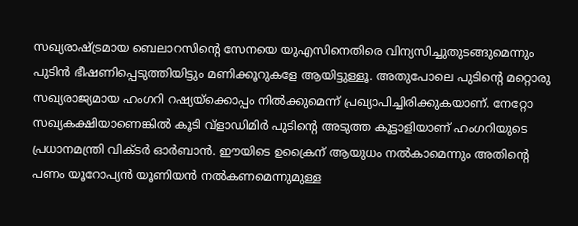സഖ്യരാഷ്‌ട്രമായ ബെലാറസിന്റെ സേനയെ യുഎസിനെതിരെ വിന്യസിച്ചുതുടങ്ങുമെന്നും പുടിന്‍ ഭീഷണിപ്പെടുത്തിയിട്ടും മണിക്കൂറുകളേ ആയിട്ടുള്ളൂ. അതുപോലെ പുടിന്റെ മറ്റൊരു സഖ്യരാജ്യമായ ഹംഗറി റഷ്യയ്‌ക്കൊപ്പം നില്‍ക്കുമെന്ന് പ്രഖ്യാപിച്ചിരിക്കുകയാണ്. നേറ്റോ സഖ്യകക്ഷിയാണെങ്കില്‍ കൂടി വ്ളാഡിമിര്‍ പുടിന്റെ അടുത്ത കൂട്ടാളിയാണ് ഹംഗറിയുടെ പ്രധാനമന്ത്രി വിക്ടര്‍ ഓര്‍ബാന്‍. ഈയിടെ ഉക്രൈന് ആയുധം നല്‍കാമെന്നും അതിന്റെ പണം യൂറോപ്യന്‍ യൂണിയന്‍ നല്‍കണമെന്നുമുള്ള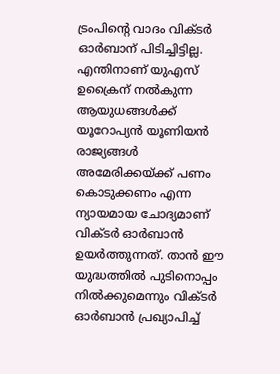ട്രംപിന്റെ വാദം വിക്ടര്‍ ഓര്‍ബാന് പിടിച്ചിട്ടില്ല. എന്തിനാണ് യുഎസ് ഉക്രൈന് നല്‍കുന്ന ആയുധങ്ങള്‍ക്ക് യൂറോപ്യന്‍ യൂണിയന്‍ രാജ്യങ്ങള്‍ അമേരിക്കയ്‌ക്ക് പണം കൊടുക്കണം എന്ന ന്യായമായ ചോദ്യമാണ് വിക്ടര്‍ ഓര്‍ബാന്‍ ഉയര്‍ത്തുന്നത്. താന്‍ ഈ യുദ്ധത്തില്‍ പുടിനൊപ്പം നില്‍ക്കുമെന്നും വിക്ടര്‍ ഓര്‍ബാന്‍ പ്രഖ്യാപിച്ച്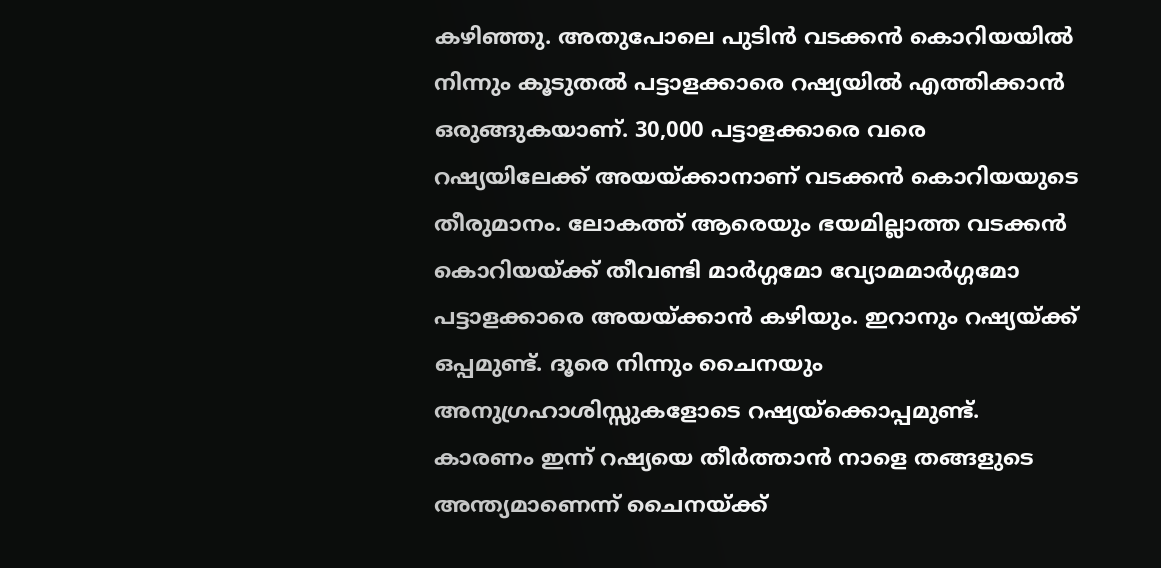കഴിഞ്ഞു. അതുപോലെ പുടിന്‍ വടക്കന്‍ കൊറിയയില്‍ നിന്നും കൂടുതല്‍ പട്ടാളക്കാരെ റഷ്യയില്‍ എത്തിക്കാന്‍ ഒരുങ്ങുകയാണ്. 30,000 പട്ടാളക്കാരെ വരെ റഷ്യയിലേക്ക് അയയ്‌ക്കാനാണ് വടക്കന്‍ കൊറിയയുടെ തീരുമാനം. ലോകത്ത് ആരെയും ഭയമില്ലാത്ത വടക്കന്‍ കൊറിയയ്‌ക്ക് തീവണ്ടി മാര്‍ഗ്ഗമോ വ്യോമമാര്‍ഗ്ഗമോ പട്ടാളക്കാരെ അയയ്‌ക്കാന്‍ കഴിയും. ഇറാനും റഷ്യയ്‌ക്ക് ഒപ്പമുണ്ട്. ദൂരെ നിന്നും ചൈനയും അനുഗ്രഹാശിസ്സുകളോടെ റഷ്യയ്‌ക്കൊപ്പമുണ്ട്. കാരണം ഇന്ന് റഷ്യയെ തീര്‍ത്താന്‍ നാളെ തങ്ങളുടെ അന്ത്യമാണെന്ന് ചൈനയ്‌ക്ക്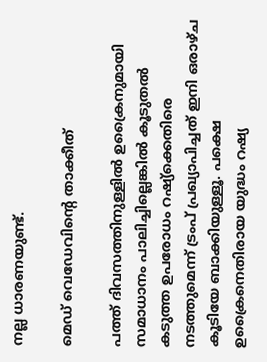നല്ല ധാരണയുണ്ട്.

മെഡ് വെഡേവിന്റെ താക്കീത്

പത്ത് ദിവസത്തിനുള്ളില്‍ ഉക്രൈനുമായി സമാധാനം പാലിച്ചില്ലെങ്കില്‍ കൂടുതല്‍ കടുത്ത ഉപരോധം റഷ്യ്‌ക്കെതിരെ നടത്തുമെന്ന് ട്രംപ് പ്രഖ്യാപിച്ചത് ഇനി ഒരാഴ്ച കൂടിയേ ബാക്കിയുള്ളൂ. പക്ഷെ ഉക്രൈനെതിരായ യുദ്ധം റഷ്യ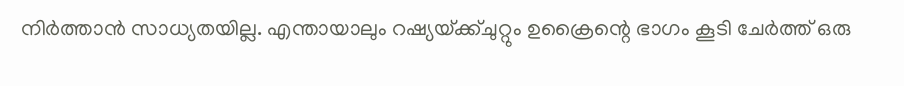നിര്‍ത്താന്‍ സാധ്യതയില്ല. എന്തായാലും റഷ്യയ്‌ക്ക്ചുറ്റും ഉക്രൈന്റെ ഭാഗം കൂടി ചേര്‍ത്ത് ഒരു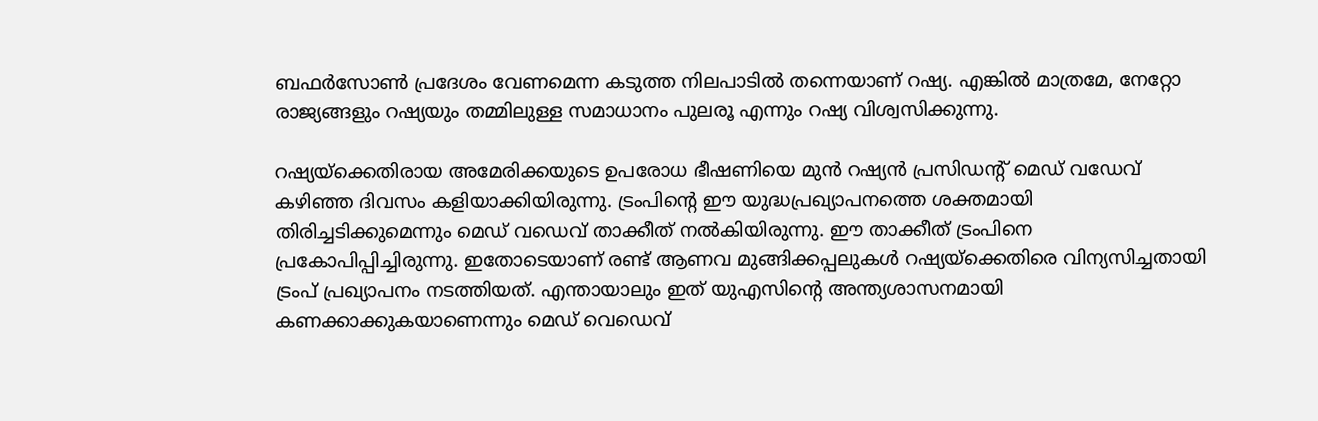ബഫര്‍സോണ്‍ പ്രദേശം വേണമെന്ന കടുത്ത നിലപാടില്‍ തന്നെയാണ് റഷ്യ. എങ്കില്‍ മാത്രമേ, നേറ്റോ രാജ്യങ്ങളും റഷ്യയും തമ്മിലുള്ള സമാധാനം പുലരൂ എന്നും റഷ്യ വിശ്വസിക്കുന്നു.

റഷ്യയ്‌ക്കെതിരായ അമേരിക്കയുടെ ഉപരോധ ഭീഷണിയെ മുന്‍ റഷ്യന്‍ പ്രസിഡന്‍റ് മെഡ് വഡേവ് കഴിഞ്ഞ ദിവസം കളിയാക്കിയിരുന്നു. ട്രംപിന്റെ ഈ യുദ്ധപ്രഖ്യാപനത്തെ ശക്തമായി തിരിച്ചടിക്കുമെന്നും മെഡ് വഡെവ് താക്കീത് നല്‍കിയിരുന്നു. ഈ താക്കീത് ട്രംപിനെ പ്രകോപിപ്പിച്ചിരുന്നു. ഇതോടെയാണ് രണ്ട് ആണവ മുങ്ങിക്കപ്പലുകള്‍ റഷ്യയ്‌ക്കെതിരെ വിന്യസിച്ചതായി ട്രംപ് പ്രഖ്യാപനം നടത്തിയത്. എന്തായാലും ഇത് യുഎസിന്റെ അന്ത്യശാസനമായി കണക്കാക്കുകയാണെന്നും മെഡ് വെഡെവ്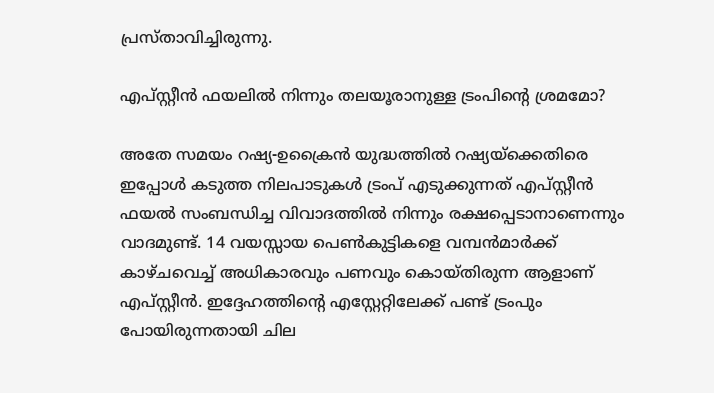പ്രസ്താവിച്ചിരുന്നു.

എപ്സ്റ്റീന്‍ ഫയലില്‍ നിന്നും തലയൂരാനുള്ള ട്രംപിന്റെ ശ്രമമോ?

അതേ സമയം റഷ്യ-ഉക്രൈന്‍ യുദ്ധത്തില്‍ റഷ്യയ്‌ക്കെതിരെ ഇപ്പോള്‍ കടുത്ത നിലപാടുകള്‍ ട്രംപ് എടുക്കുന്നത് എപ്സ്റ്റീന്‍ ഫയല്‍ സംബന്ധിച്ച വിവാദത്തില്‍ നിന്നും രക്ഷപ്പെടാനാണെന്നും വാദമുണ്ട്. 14 വയസ്സായ പെണ്‍കുട്ടികളെ വമ്പന്‍മാര്‍ക്ക് കാഴ്ചവെച്ച് അധികാരവും പണവും കൊയ്തിരുന്ന ആളാണ് എപ്സ്റ്റീന്‍. ഇദ്ദേഹത്തിന്റെ എസ്റ്റേറ്റിലേക്ക് പണ്ട് ട്രംപും പോയിരുന്നതായി ചില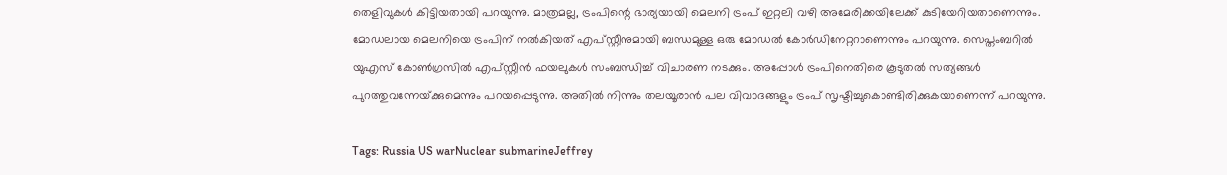തെളിവുകള്‍ കിട്ടിയതായി പറയുന്നു. മാത്രമല്ല, ട്രംപിന്റെ ഭാര്യയായി മെലനി ട്രംപ് ഇറ്റലി വഴി അമേരിക്കയിലേക്ക് കുടിയേറിയതാണെന്നും. മോഡലായ മെലനിയെ ട്രംപിന് നല്‍കിയത് എപ്സ്റ്റീനുമായി ബന്ധമുള്ള ഒരു മോഡല്‍ കോര്‍ഡിനേറ്ററാണെന്നും പറയുന്നു. സെപ്തംബറില്‍ യുഎസ് കോണ്‍ഗ്രസില്‍ എപ്സ്റ്റീന്‍ ഫയലുകള്‍ സംബന്ധിച്ച് വിചാരണ നടക്കും. അപ്പോള്‍ ട്രംപിനെതിരെ കൂടുതല്‍ സത്യങ്ങള്‍ പുറത്തുവന്നേയ്‌ക്കുമെന്നും പറയപ്പെടുന്നു. അതില്‍ നിന്നും തലയൂരാന്‍ പല വിവാദങ്ങളും ട്രംപ് സൃഷ്ടിച്ചുകൊണ്ടിരിക്കുകയാണെന്ന് പറയുന്നു.

Tags: Russia US warNuclear submarineJeffrey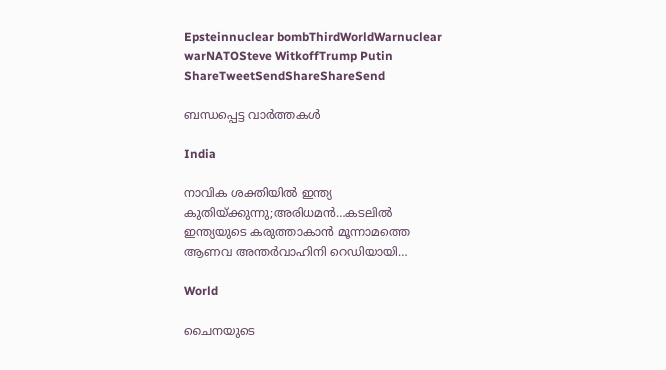Epsteinnuclear bombThirdWorldWarnuclear warNATOSteve WitkoffTrump Putin
ShareTweetSendShareShareSend

ബന്ധപ്പെട്ട വാര്‍ത്തകള്‍

India

നാവിക ശക്തിയില്‍ ഇന്ത്യ കുതിയ്‌ക്കുന്നു;അരിധമന്‍…കടലിൽ ഇന്ത്യയുടെ കരുത്താകാൻ മൂന്നാമത്തെ ആണവ അന്തർവാഹിനി റെഡിയായി…

World

ചൈനയുടെ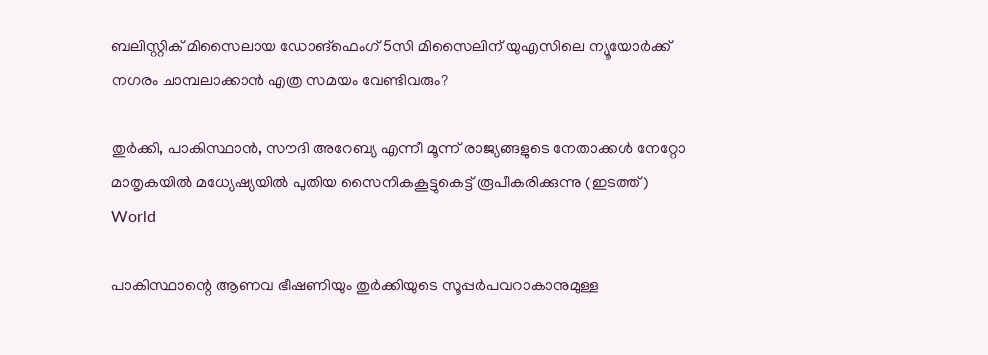ബലിസ്റ്റിക് മിസൈലായ ഡോങ്ഫെംഗ് 5സി മിസൈലിന് യുഎസിലെ ന്യൂയോര്‍ക്ക് നഗരം ചാമ്പലാക്കാന്‍ എത്ര സമയം വേണ്ടിവരും?

തുര്‍ക്കി, പാകിസ്ഥാന്‍, സൗദി അറേബ്യ എന്നീ മൂന്ന് രാജ്യങ്ങളുടെ നേതാക്കള്‍ നേറ്റോ മാതൃകയില്‍ മധ്യേഷ്യയില്‍ പുതിയ സൈനികകൂട്ടുകെട്ട് രൂപീകരിക്കുന്നു (ഇടത്ത്)
World

പാകിസ്ഥാന്റെ ആണവ ഭീഷണിയും തുര്‍ക്കിയുടെ സൂപ്പര്‍പവറാകാനുമുള്ള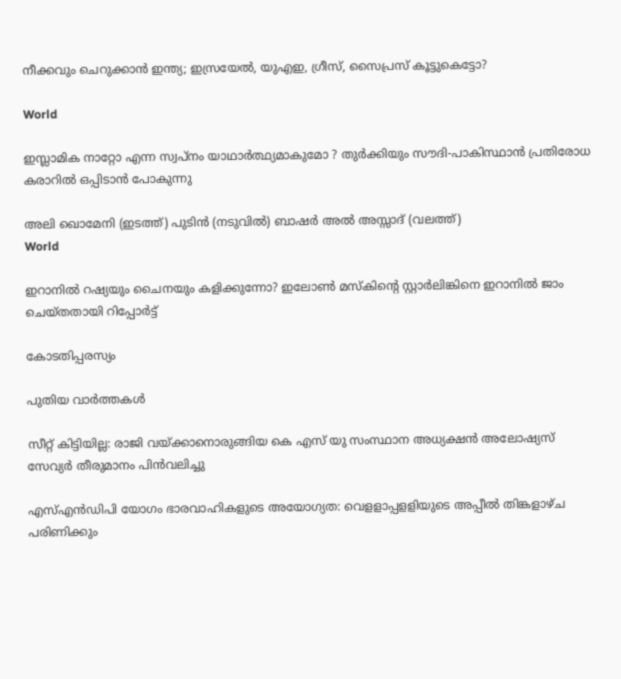നീക്കവും ചെറുക്കാന്‍ ഇന്ത്യ; ഇസ്രയേല്‍, യുഎഇ, ഗ്രീസ്, സൈപ്രസ് കൂട്ടുകെട്ടോ?

World

ഇസ്ലാമിക നാറ്റോ എന്ന സ്വപ്നം യാഥാർത്ഥ്യമാകുമോ ? തുർക്കിയും സൗദി-പാകിസ്ഥാൻ പ്രതിരോധ കരാറിൽ ഒപ്പിടാൻ പോകുന്നു

അലി ഖൊമേനി (ഇടത്ത്) പുടിന്‍ (നടുവില്‍) ബാഷര്‍ അല്‍ അസ്സാദ് (വലത്ത്)
World

ഇറാനില്‍ റഷ്യയും ചൈനയും കളിക്കുന്നോ? ഇലോണ്‍ മസ്കിന്റെ സ്റ്റാര്‍ലിങ്കിനെ ഇറാനില്‍ ജാം ചെയ്തതായി റിപ്പോര്‍ട്ട്

കോടതിപ്പരസ്യം

പുതിയ വാര്‍ത്തകള്‍

സീറ്റ് കിട്ടിയില്ല: രാജി വയ്‌ക്കാനൊരുങ്ങിയ കെ എസ് യു സംസ്ഥാന അധ്യക്ഷന്‍ അലോഷ്യസ് സേവ്യര്‍ തീരുമാനം പിന്‍വലിച്ചു

എസ്എന്‍ഡിപി യോഗം ഭാരവാഹികളുടെ അയോഗ്യത: വെളളാപ്പളളിയുടെ അപ്പീല്‍ തിങ്കളാഴ്ച പരിണിക്കും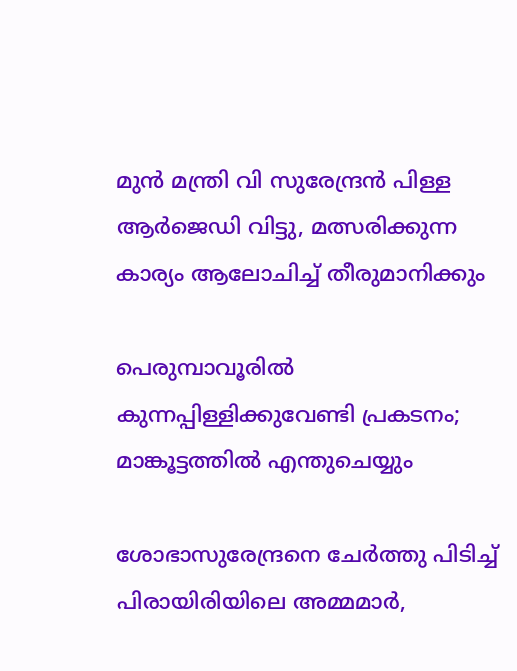മുന്‍ മന്ത്രി വി സുരേന്ദ്രന്‍ പിള്ള ആര്‍ജെഡി വിട്ടു, മത്സരിക്കുന്ന കാര്യം ആലോചിച്ച് തീരുമാനിക്കും

പെരുമ്പാവൂരിൽ കുന്നപ്പിള്ളിക്കുവേണ്ടി പ്രകടനം; മാങ്കൂട്ടത്തിൽ എന്തുചെയ്യും

ശോഭാസുരേന്ദ്രനെ ചേര്‍ത്തു പിടിച്ച് പിരായിരിയിലെ അമ്മമാര്‍,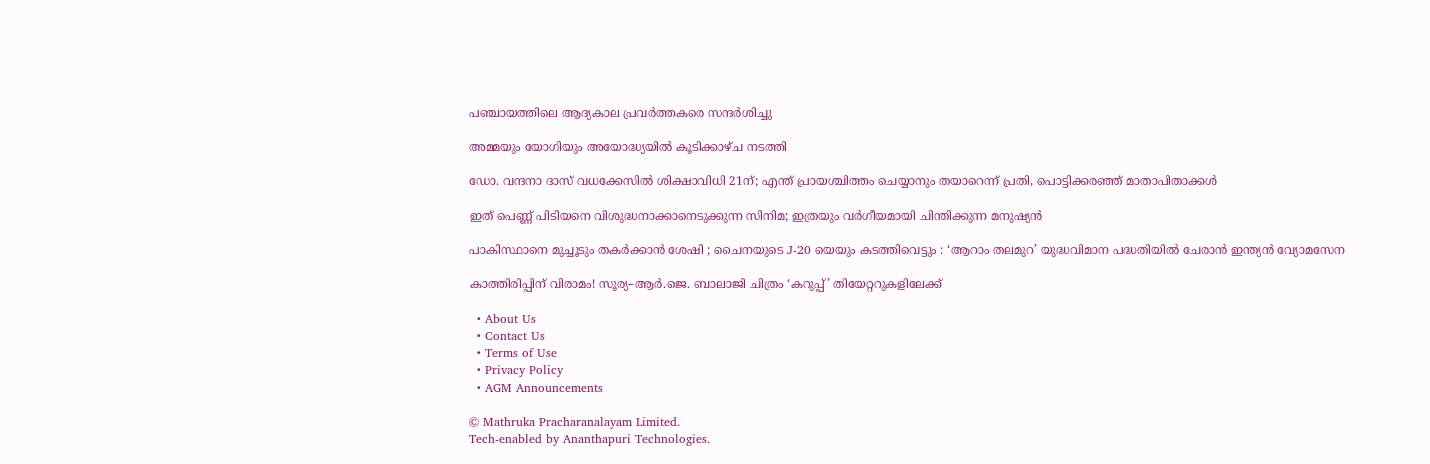പഞ്ചായത്തിലെ ആദ്യകാല പ്രവര്‍ത്തകരെ സന്ദര്‍ശിച്ചു

അമ്മയും യോഗിയും അയോദ്ധ്യയിൽ കൂടിക്കാഴ്ച നടത്തി

ഡോ. വന്ദനാ ദാസ് വധക്കേസിൽ ശിക്ഷാവിധി 21ന്; എന്ത് പ്രായശ്ചിത്തം ചെയ്യാനും തയാറെന്ന് പ്രതി, പൊട്ടിക്കരഞ്ഞ് മാതാപിതാക്കൾ

ഇത് പെണ്ണ് പിടിയനെ വിശുദ്ധനാക്കാനെടുക്കുന്ന സിനിമ; ഇത്രയും വർഗീയമായി ചിന്തിക്കുന്ന മനുഷ്യൻ

പാകിസ്ഥാനെ മുച്ചൂടും തകർക്കാൻ ശേഷി ; ചൈനയുടെ J-20 യെയും കടത്തിവെട്ടും : ‘ആറാം തലമുറ’ യുദ്ധവിമാന പദ്ധതിയിൽ ചേരാൻ ഇന്ത്യൻ വ്യോമസേന

കാത്തിരിപ്പിന് വിരാമം! സൂര്യ–ആർ.ജെ. ബാലാജി ചിത്രം ‘കറുപ്പ്’ തിയേറ്ററുകളിലേക്ക്

  • About Us
  • Contact Us
  • Terms of Use
  • Privacy Policy
  • AGM Announcements

© Mathruka Pracharanalayam Limited.
Tech-enabled by Ananthapuri Technologies.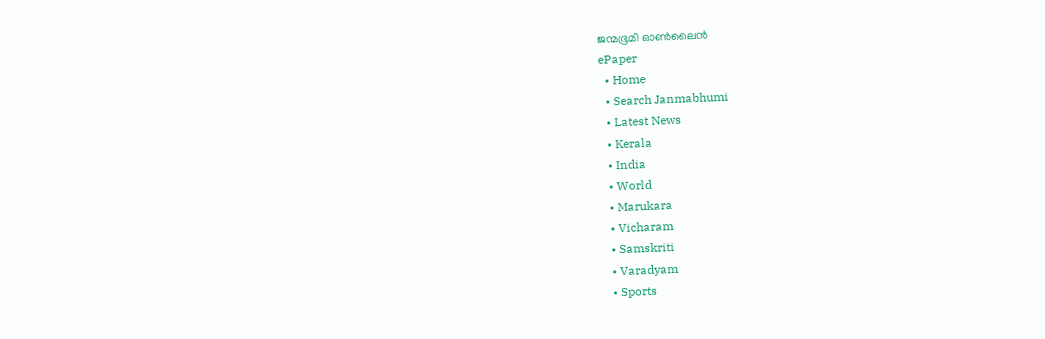ജന്മഭൂമി ഓണ്‍ലൈന്‍
ePaper
  • Home
  • Search Janmabhumi
  • Latest News
  • Kerala
  • India
  • World
  • Marukara
  • Vicharam
  • Samskriti
  • Varadyam
  • Sports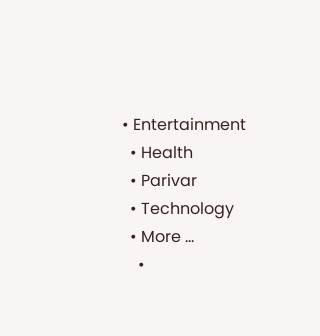• Entertainment
  • Health
  • Parivar
  • Technology
  • More …
    •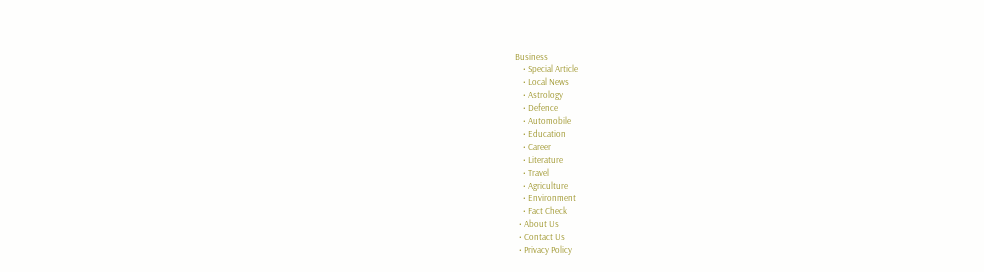Business
    • Special Article
    • Local News
    • Astrology
    • Defence
    • Automobile
    • Education
    • Career
    • Literature
    • Travel
    • Agriculture
    • Environment
    • Fact Check
  • About Us
  • Contact Us
  • Privacy Policy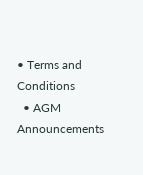• Terms and Conditions
  • AGM Announcements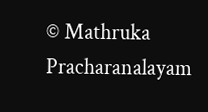© Mathruka Pracharanalayam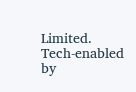Limited.
Tech-enabled by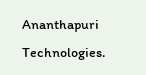Ananthapuri Technologies.